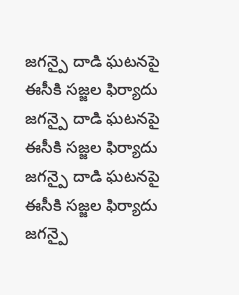జగన్పై దాడి ఘటనపై ఈసీకి సజ్జల ఫిర్యాదు
జగన్పై దాడి ఘటనపై ఈసీకి సజ్జల ఫిర్యాదు
జగన్పై దాడి ఘటనపై ఈసీకి సజ్జల ఫిర్యాదు
జగన్పై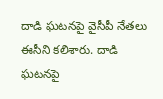దాడి ఘటనపై వైసీపీ నేతలు ఈసీని కలిశారు. దాడి ఘటనపై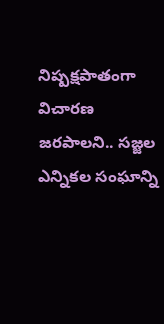నిష్పక్షపాతంగా విచారణ జరపాలని.. సజ్జల ఎన్నికల సంఘాన్ని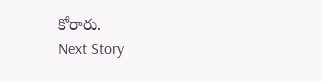కోరారు.
Next Story